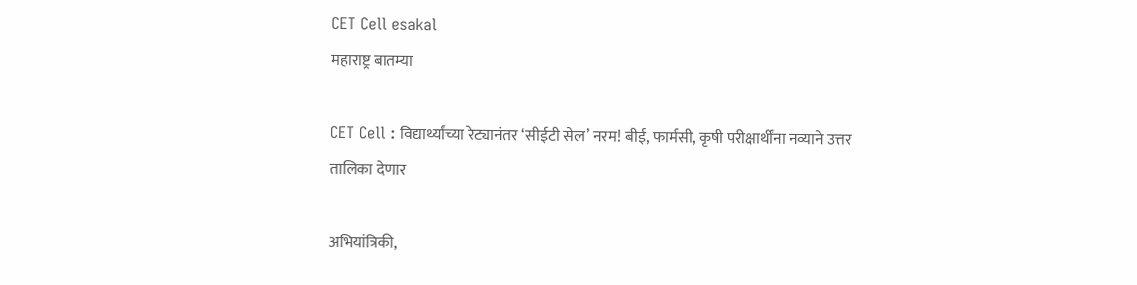CET Cell esakal
महाराष्ट्र बातम्या

CET Cell : विद्यार्थ्यांच्या रेट्यानंतर ‘सीईटी सेल’ नरम! बीई, फार्मसी, कृषी परीक्षार्थींना नव्याने उत्तर तालिका देणार

अभियांत्रिकी,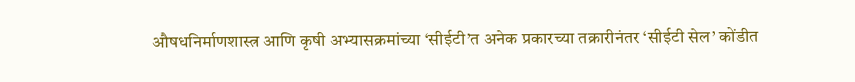औषधनिर्माणशास्त्र आणि कृषी अभ्यासक्रमांच्या ‘सीईटी’त अनेक प्रकारच्या तक्रारीनंतर ‘सीईटी सेल’ कोंडीत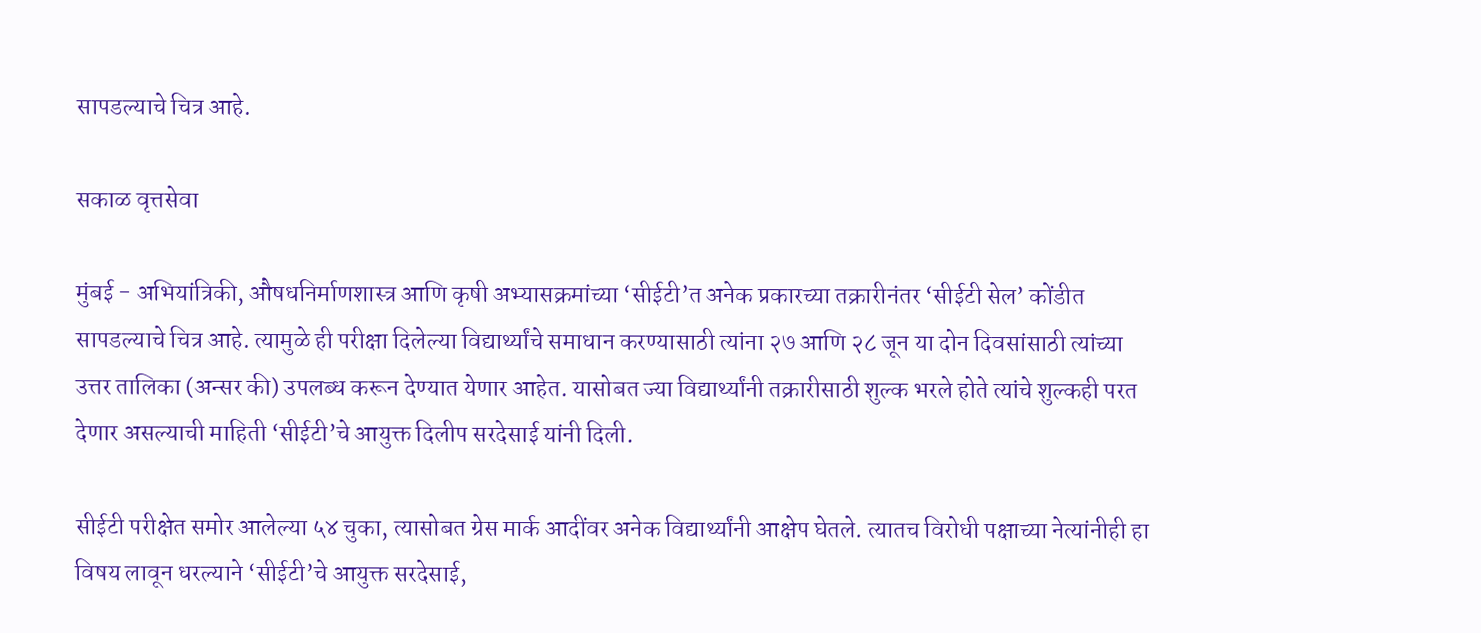सापडल्याचे चित्र आहे.

सकाळ वृत्तसेवा

मुंबई - अभियांत्रिकी, औषधनिर्माणशास्त्र आणि कृषी अभ्यासक्रमांच्या ‘सीईटी’त अनेक प्रकारच्या तक्रारीनंतर ‘सीईटी सेल’ कोंडीत सापडल्याचे चित्र आहे. त्यामुळे ही परीक्षा दिलेल्या विद्यार्थ्यांचे समाधान करण्यासाठी त्यांना २७ आणि २८ जून या दोन दिवसांसाठी त्यांच्या उत्तर तालिका (अन्सर की) उपलब्ध करून देण्यात येणार आहेत. यासोबत ज्या विद्यार्थ्यांनी तक्रारीसाठी शुल्क भरले होते त्यांचे शुल्कही परत देणार असल्याची माहिती ‘सीईटी’चे आयुक्त दिलीप सरदेसाई यांनी दिली.

सीईटी परीक्षेत समोर आलेल्या ५४ चुका, त्यासोबत ग्रेस मार्क आदींवर अनेक विद्यार्थ्यांनी आक्षेप घेतले. त्यातच विरोधी पक्षाच्या नेत्यांनीही हा विषय लावून धरल्याने ‘सीईटी’चे आयुक्त सरदेसाई,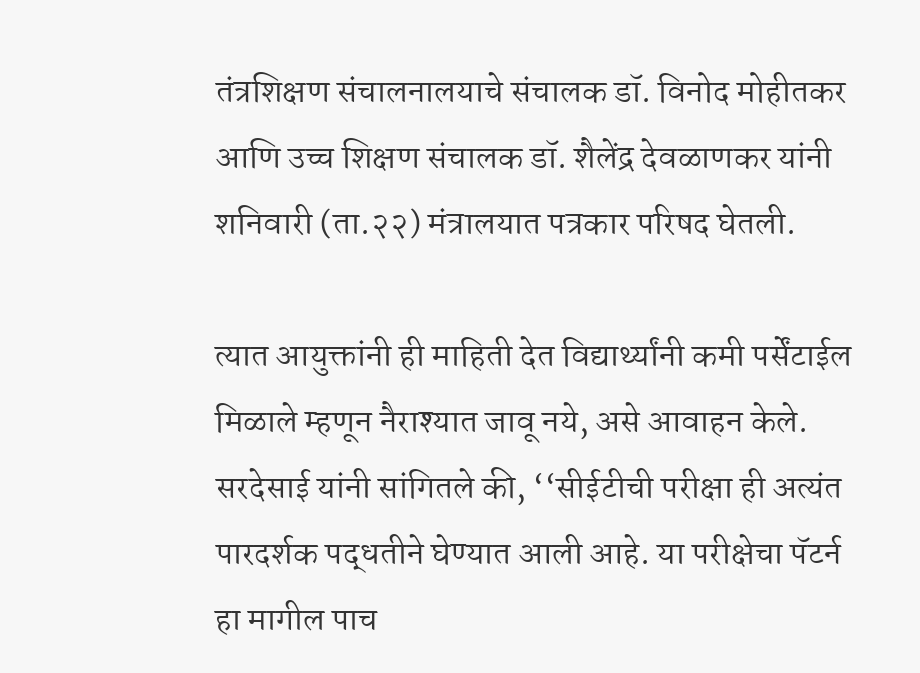तंत्रशिक्षण संचालनालयाचे संचालक डॉ. विनोद मोहीतकर आणि उच्च शिक्षण संचालक डॉ. शैलेंद्र देवळाणकर यांनी शनिवारी (ता.२२) मंत्रालयात पत्रकार परिषद घेतली.

त्यात आयुक्तांनी ही माहिती देत विद्यार्थ्यांनी कमी पर्सेंटाईल मिळाले म्हणून नैराश्यात जावू नये, असे आवाहन केले. सरदेसाई यांनी सांगितले की, ‘‘सीईटीची परीक्षा ही अत्यंत पारदर्शक पद्धतीने घेण्यात आली आहे. या परीक्षेचा पॅटर्न हा मागील पाच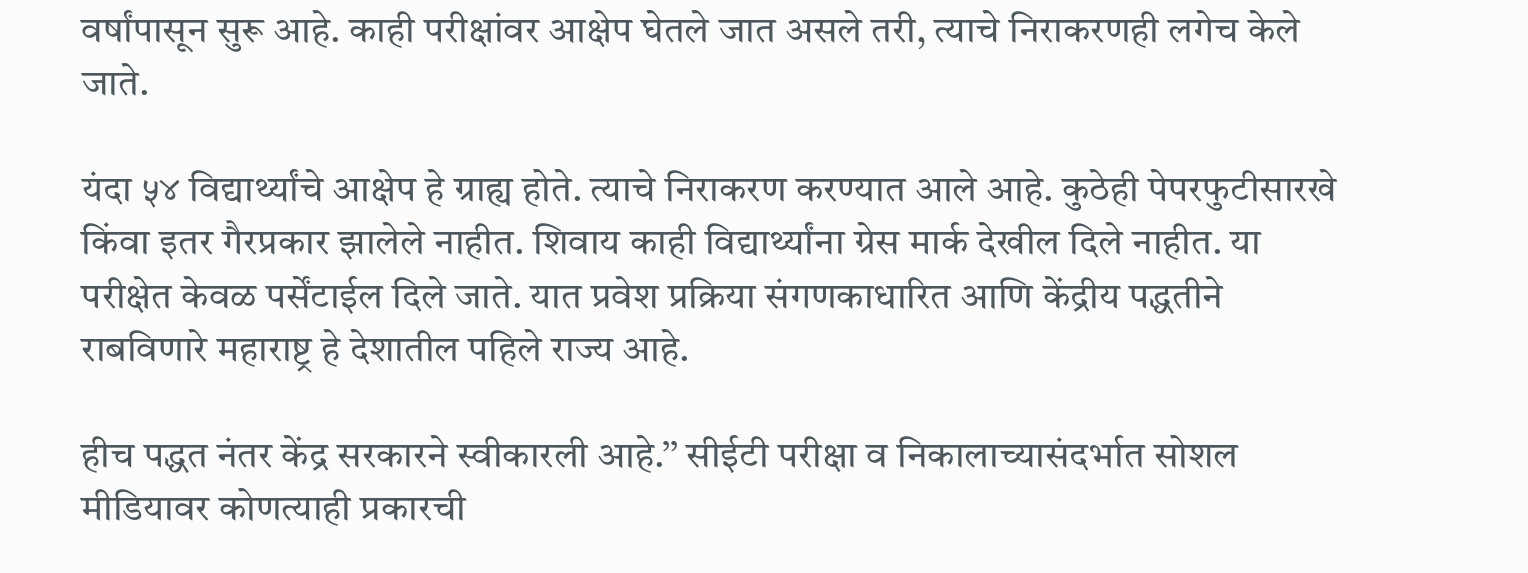वर्षांपासून सुरू आहे. काही परीक्षांवर आक्षेप घेतले जात असले तरी, त्याचे निराकरणही लगेच केले जाते.

यंदा ५४ विद्यार्थ्यांचे आक्षेप हे ग्राह्य होते. त्याचे निराकरण करण्यात आले आहे. कुठेही पेपरफुटीसारखे किंवा इतर गैरप्रकार झालेले नाहीत. शिवाय काही विद्यार्थ्यांना ग्रेस मार्क देखील दिले नाहीत. या परीक्षेत केवळ पर्सेंटाईल दिले जाते. यात प्रवेश प्रक्रिया संगणकाधारित आणि केंद्रीय पद्धतीने राबविणारे महाराष्ट्र हे देशातील पहिले राज्य आहे.

हीच पद्धत नंतर केंद्र सरकारने स्वीकारली आहे.’’ सीईटी परीक्षा व निकालाच्यासंदर्भात सोशल मीडियावर कोणत्याही प्रकारची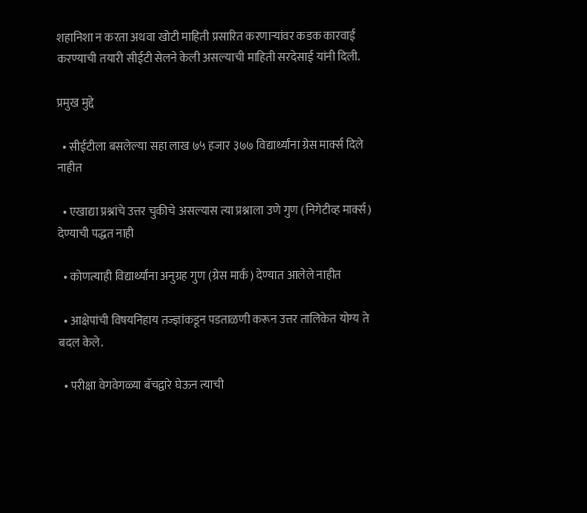शहानिशा न करता अथवा खोटी माहिती प्रसारित करणाऱ्यांवर कडक कारवाई करण्याची तयारी सीईटी सेलने केली असल्याची माहिती सरदेसाई यांनी दिली.

प्रमुख मुद्दे

  • सीईटीला बसलेल्या सहा लाख ७५ हजार ३७७ विद्यार्थ्यांना ग्रेस मार्क्स दिले नाहीत

  • एखाद्या प्रश्नांचे उत्तर चुकीचे असल्यास त्या प्रश्नाला उणे गुण (निगेटीव्ह मार्क्स) देण्याची पद्धत नाही

  • कोणत्याही विद्यार्थ्यांना अनुग्रह गुण (ग्रेस मार्क) देण्यात आलेले नाहीत

  • आक्षेपांची विषयनिहाय तज्ज्ञांकडून पडताळणी करून उत्तर तालिकेत योग्य ते बदल केले.

  • परीक्षा वेगवेगळ्या बॅचद्वारे घेऊन त्याची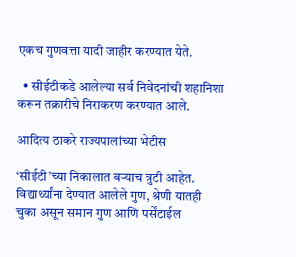एकच गुणवत्ता यादी जाहीर करण्यात येते.

  • सीईटीकडे आलेल्या सर्व निवेदनांची शहानिशा करून तक्रारीचे निराकरण करण्यात आले.

आदित्य ठाकरे राज्यपालांच्या भेटीस

‘सीईटी’च्या निकालात बऱ्याच त्रुटी आहेत. विद्यार्थ्यांना देण्यात आलेले गुण, श्रेणी यातही चुका असून समान गुण आणि पर्सेंटाईल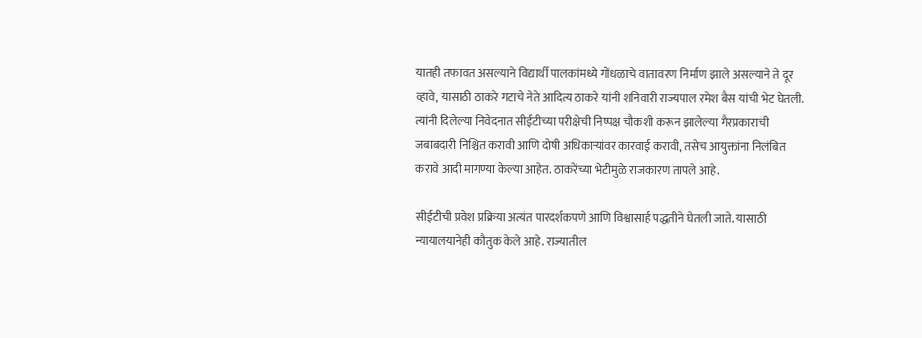यातही तफावत असल्याने विद्यार्थी पालकांमध्ये गोंधळाचे वातावरण निर्माण झाले असल्याने ते दूर व्हावे, यासाठी ठाकरे गटाचे नेते आदित्य ठाकरे यांनी शनिवारी राज्यपाल रमेश बैस यांची भेट घेतली. त्यांनी दिलेल्या निवेदनात सीईटीच्या परीक्षेची निष्पक्ष चौकशी करून झालेल्या गैरप्रकाराची जबाबदारी निश्चित करावी आणि दोषी अधिकाऱ्यांवर कारवाई करावी, तसेच आयुक्तांना निलंबित करावे आदी मागण्या केल्या आहेत. ठाकरेंच्या भेटीमुळे राजकारण तापले आहे.

सीईटीची प्रवेश प्रक्रिया अत्यंत पारदर्शकपणे आणि विश्वासार्ह पद्धतीने घेतली जाते. यासाठी न्यायालयानेही कौतुक केले आहे. राज्यातील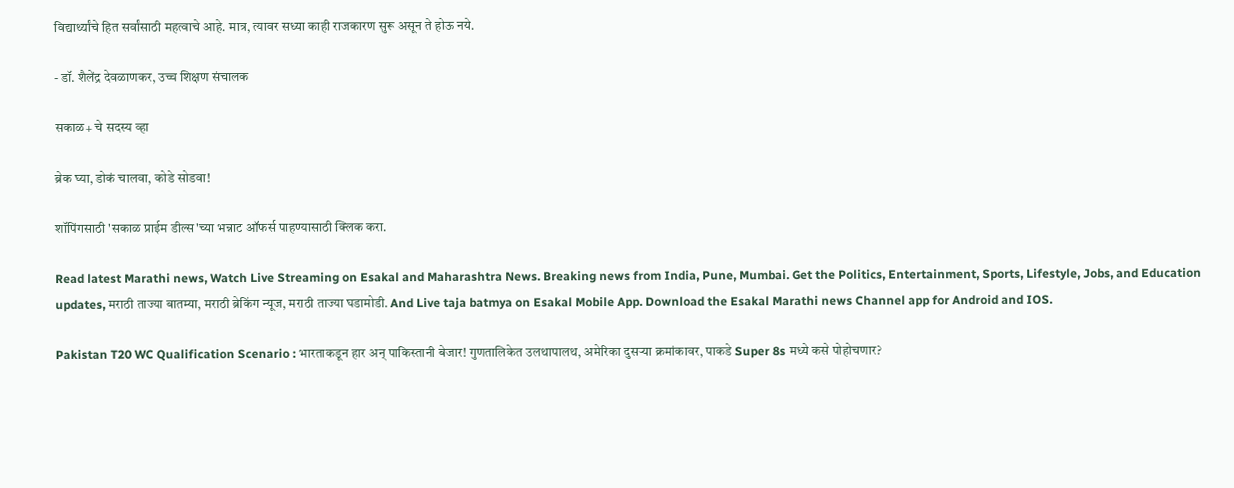विद्यार्थ्यांचे हित सर्वांसाठी म‍हत्वाचे आहे. मात्र, त्यावर सध्या काही राजकारण सुरू असून ते होऊ नये.

- डॉ. शैलेंद्र देवळाणकर, उच्च शिक्षण संचालक

सकाळ+ चे सदस्य व्हा

ब्रेक घ्या, डोकं चालवा, कोडे सोडवा!

शॉपिंगसाठी 'सकाळ प्राईम डील्स'च्या भन्नाट ऑफर्स पाहण्यासाठी क्लिक करा.

Read latest Marathi news, Watch Live Streaming on Esakal and Maharashtra News. Breaking news from India, Pune, Mumbai. Get the Politics, Entertainment, Sports, Lifestyle, Jobs, and Education updates, मराठी ताज्या बातम्या, मराठी ब्रेकिंग न्यूज, मराठी ताज्या घडामोडी. And Live taja batmya on Esakal Mobile App. Download the Esakal Marathi news Channel app for Android and IOS.

Pakistan T20 WC Qualification Scenario : भारताकडून हार अन् पाकिस्तानी बेजार! गुणतालिकेत उलथापालथ, अमेरिका दुसऱ्या क्रमांकावर, पाकडे Super 8s मध्ये कसे पोहोचणार?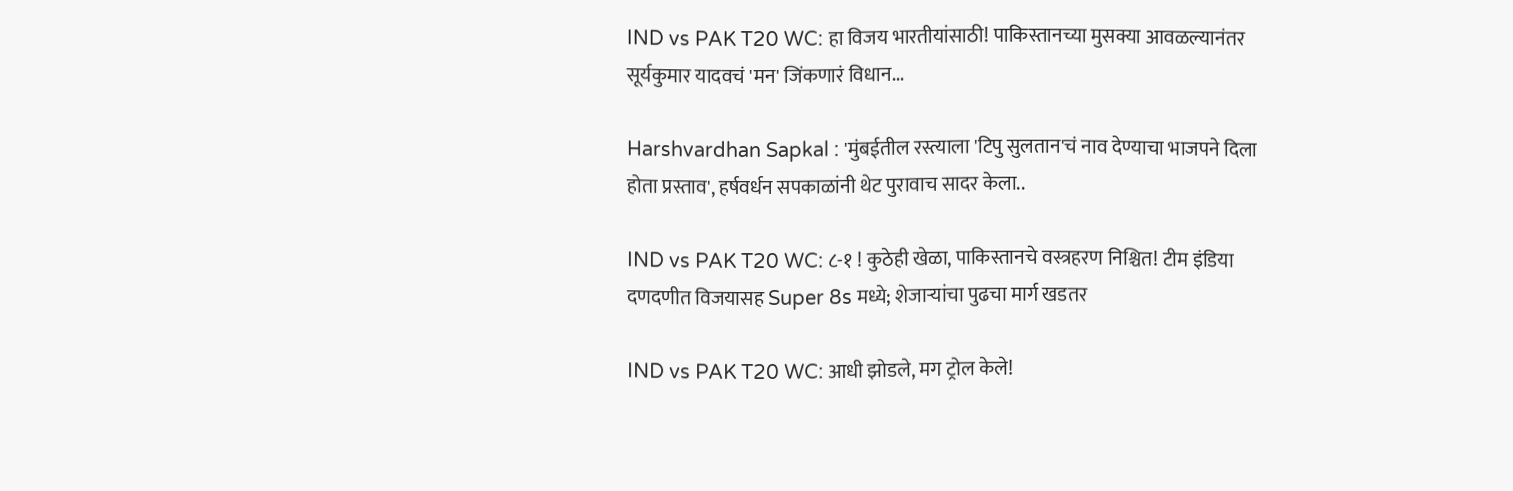IND vs PAK T20 WC: हा विजय भारतीयांसाठी! पाकिस्तानच्या मुसक्या आवळल्यानंतर सूर्यकुमार यादवचं 'मन' जिंकणारं विधान...

Harshvardhan Sapkal : 'मुंबईतील रस्त्याला 'टिपु सुलतान'चं नाव देण्याचा भाजपने दिला होता प्रस्ताव', हर्षवर्धन सपकाळांनी थेट पुरावाच सादर केला..

IND vs PAK T20 WC: ८-१ ! कुठेही खेळा, पाकिस्तानचे वस्त्रहरण निश्चित! टीम इंडिया दणदणीत विजयासह Super 8s मध्ये; शेजाऱ्यांचा पुढचा मार्ग खडतर

IND vs PAK T20 WC: आधी झोडले, मग ट्रोल केले!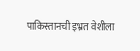पाकिस्तानची इभ्रत वेशीला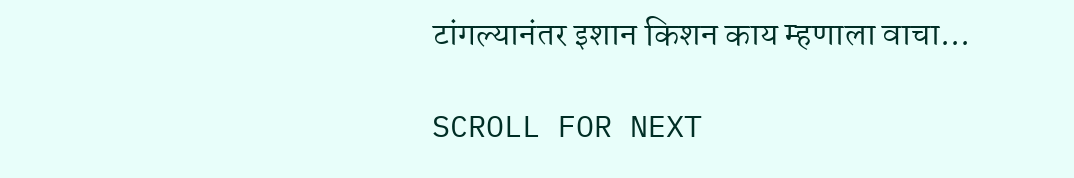टांगल्यानंतर इशान किशन काय म्हणाला वाचा...

SCROLL FOR NEXT